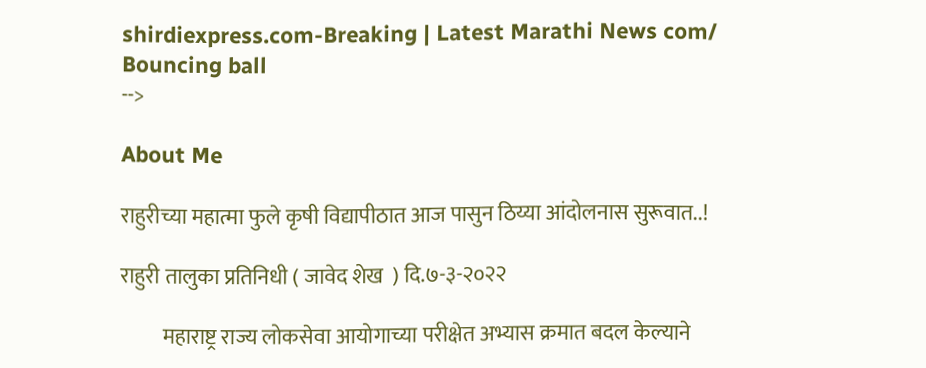shirdiexpress.com-Breaking | Latest Marathi News com/
Bouncing ball
-->

About Me

राहुरीच्या महात्मा फुले कृषी विद्यापीठात आज पासुन ठिय्या आंदोलनास सुरूवात..!

राहुरी तालुका प्रतिनिधी ( जावेद शेख  ) दि.७-३-२०२२

          महाराष्ट्र राज्य लोकसेवा आयोगाच्या परीक्षेत अभ्यास क्रमात बदल केल्याने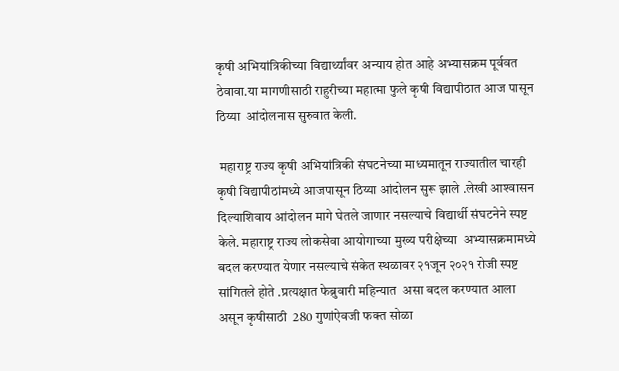कृषी अभियांत्रिकीच्या विद्यार्थ्यांवर अन्याय होत आहे अभ्यासक्रम पूर्ववत ठेवावा.या मागणीसाठी राहुरीच्या महात्मा फुले कृषी विद्यापीठात आज पासून ठिय्या  आंदोलनास सुरुवात केली.

 महाराष्ट्र राज्य कृषी अभियांत्रिकी संघटनेच्या माध्यमातून राज्यातील चारही कृषी विद्यापीठांमध्ये आजपासून ठिय्या आंदोलन सुरू झाले .लेखी आश्‍वासन दिल्याशिवाय आंदोलन मागे घेतले जाणार नसल्याचे विद्यार्थी संघटनेने स्पष्ट केले. महाराष्ट्र राज्य लोकसेवा आयोगाच्या मुख्य परीक्षेच्या  अभ्यासक्रमामध्ये बदल करण्यात येणार नसल्याचे संकेत स्थळावर २१जून २०२१ रोजी स्पष्ट  सांगितले होते .प्रत्यक्षात फेब्रुवारी महिन्यात  असा बदल करण्यात आला असून कृषीसाठी  280 गुणांऐवजी फक्त सोळा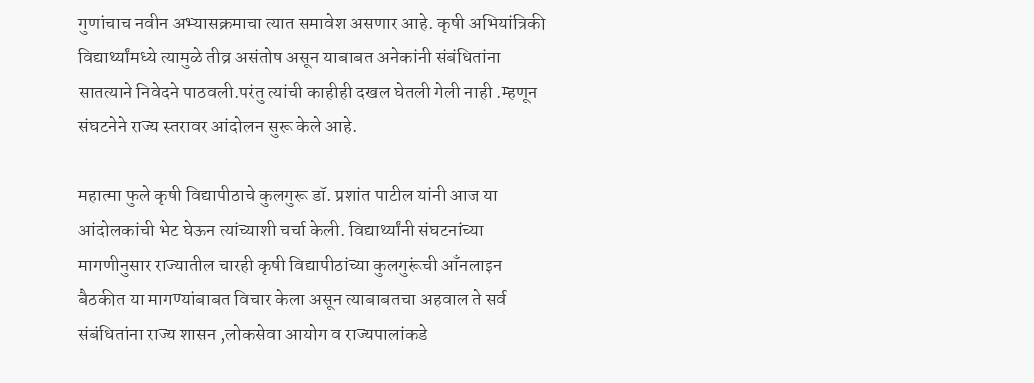गुणांचाच नवीन अभ्यासक्रमाचा त्यात समावेश असणार आहे. कृषी अभियांत्रिकी  विद्यार्थ्यांमध्ये त्यामुळे तीव्र असंतोष असून याबाबत अनेकांनी संबंधितांना सातत्याने निवेदने पाठवली.परंतु त्यांची काहीही दखल घेतली गेली नाही .म्हणून संघटनेने राज्य स्तरावर आंदोलन सुरू केले आहे.

महात्मा फुले कृषी विद्यापीठाचे कुलगुरू डॉ. प्रशांत पाटील यांनी आज या आंदोलकांची भेट घेऊन त्यांच्याशी चर्चा केली. विद्यार्थ्यांनी संघटनांच्या मागणीनुसार राज्यातील चारही कृषी विद्यापीठांच्या कुलगुरूंची आँनलाइन बैठकीत या मागण्यांबाबत विचार केला असून त्याबाबतचा अहवाल ते सर्व संबंधितांना राज्य शासन ,लोकसेवा आयोग व राज्यपालांकडे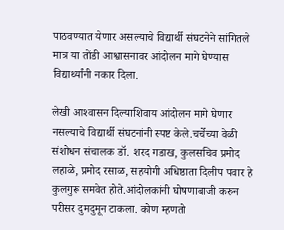पाठवण्यात येणार असल्याचे विद्यार्थी संघटनेने सांगितले मात्र या तोंडी आश्वासनावर आंदोलन मागे घेण्यास विद्यार्थ्यांनी नकार दिला.

लेखी आश्‍वासन दिल्याशिवाय आंदोलन मागे घेणार नसल्याचे विद्यार्थी संघटनांनी स्पष्ट केले.चर्चेच्या वेळी संशोधन संचालक डॉ. शरद गडाख, कुलसचिव प्रमोद लहाळे, प्रमोद रसाळ, सहयोगी अधिष्ठाता दिलीप पवार हे कुलगुरू समवेत होते.आंदोलकांनी घोषणाबाजी करुन परीसर दुमदुमून टाकला. कोण म्हणतो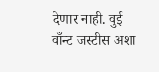देणार नाही. वुई वाँन्ट जस्टीस अशा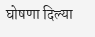घोषणा दिल्या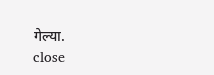गेल्या.
close